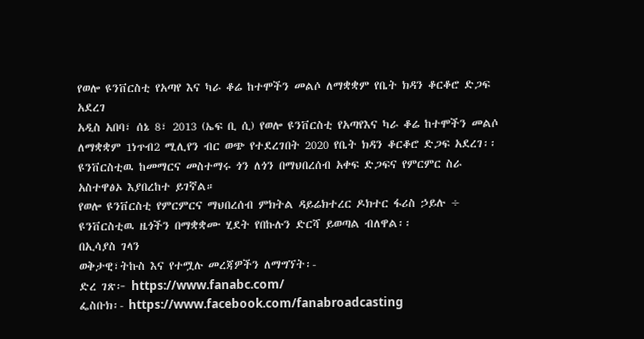የወሎ ዩንቨርስቲ የአጣየ እና ካራ ቆሬ ከተሞችን መልሶ ለማቋቋም የቤት ክዳን ቆርቆሮ ድጋፍ አደረገ
አዲስ አበባ፣ ሰኔ 8፣ 2013 (ኤፍ ቢ ሲ) የወሎ ዩንቨርስቲ የአጣየእና ካራ ቆሬ ከተሞችን መልሶ ለማቋቋም 1ነጥብ2 ሚሊየን ብር ወጭ የተደረገበት 2020 የቤት ክዳን ቆርቆሮ ድጋፍ አደረገ፡፡
ዩንቨርስቲዉ ከመማርና መስተማሩ ጎን ለጎን በማህበረሰብ አቀፍ ድጋፍና የምርምር ስራ አስተዋፅኦ እያበረከተ ይገኛል።
የወሎ ዩንቨርስቲ የምርምርና ማህበረሰብ ምክትል ዳይሬክተረር ዶክተር ፋሪስ ኃይሉ ÷ ዩንቨርስቲዉ ዜጎችን በማቋቋሙ ሂደት የበኩሉን ድርሻ ይወጣል ብለዋል፡፡
በኢሳያስ ገላን
ወቅታዊ፣ትኩስ እና የተሟሉ መረጃዎችን ለማግኘት፡-
ድረ ገጽ፦ https://www.fanabc.com/
ፌስቡክ፡- https://www.facebook.com/fanabroadcasting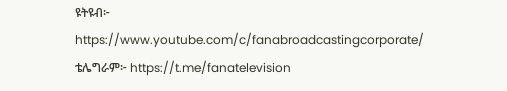ዩትዩብ፦ https://www.youtube.com/c/fanabroadcastingcorporate/
ቴሌግራም፦ https://t.me/fanatelevision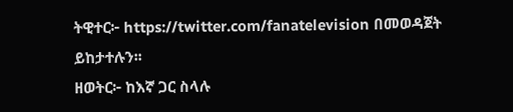ትዊተር፦ https://twitter.com/fanatelevision በመወዳጀት ይከታተሉን፡፡
ዘወትር፦ ከእኛ ጋር ስላሉ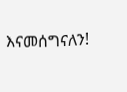እናመሰግናለን!